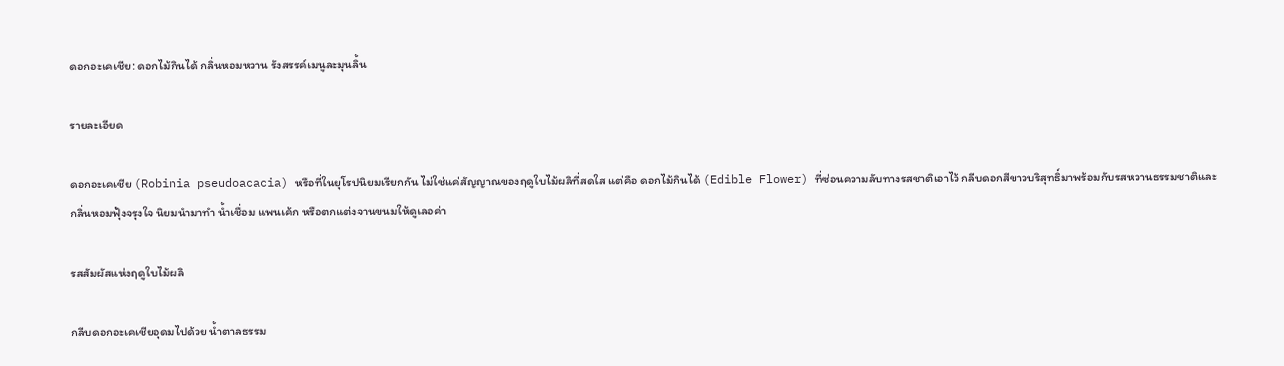ดอกอะเคเชีย: ดอกไม้กินได้ กลิ่นหอมหวาน รังสรรค์เมนูละมุนลิ้น

รายละเอียด

ดอกอะเคเชีย (Robinia pseudoacacia) หรือที่ในยุโรปนิยมเรียกกัน ไม่ใช่แค่สัญญาณของฤดูใบไม้ผลิที่สดใส แต่คือ ดอกไม้กินได้ (Edible Flower) ที่ซ่อนความลับทางรสชาติเอาไว้ กลีบดอกสีขาวบริสุทธิ์มาพร้อมกับรสหวานธรรมชาติและกลิ่นหอมฟุ้งจรุงใจ นิยมนำมาทำ น้ำเชื่อม แพนเค้ก หรือตกแต่งจานขนมให้ดูเลอค่า

รสสัมผัสแห่งฤดูใบไม้ผลิ

กลีบดอกอะเคเชียอุดมไปด้วย น้ำตาลธรรม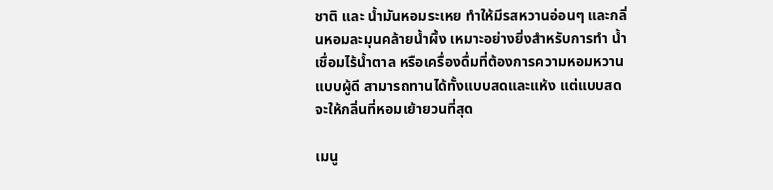ชาติ และ น้ำมันหอมระเหย ทำให้มีรสหวานอ่อนๆ และกลิ่นหอมละมุนคล้ายน้ำผึ้ง เหมาะอย่างยิ่งสำหรับการทำ น้ำเชื่อมไร้น้ำตาล หรือเครื่องดื่มที่ต้องการความหอมหวานแบบผู้ดี สามารถทานได้ทั้งแบบสดและแห้ง แต่แบบสดจะให้กลิ่นที่หอมเย้ายวนที่สุด

เมนู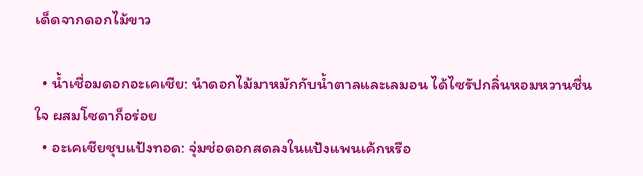เด็ดจากดอกไม้ขาว

  • น้ำเชื่อมดอกอะเคเชีย: นำดอกไม้มาหมักกับน้ำตาลและเลมอน ได้ไซรัปกลิ่นหอมหวานชื่นใจ ผสมโซดาก็อร่อย
  • อะเคเชียชุบแป้งทอด: จุ่มช่อดอกสดลงในแป้งแพนเค้กหรือ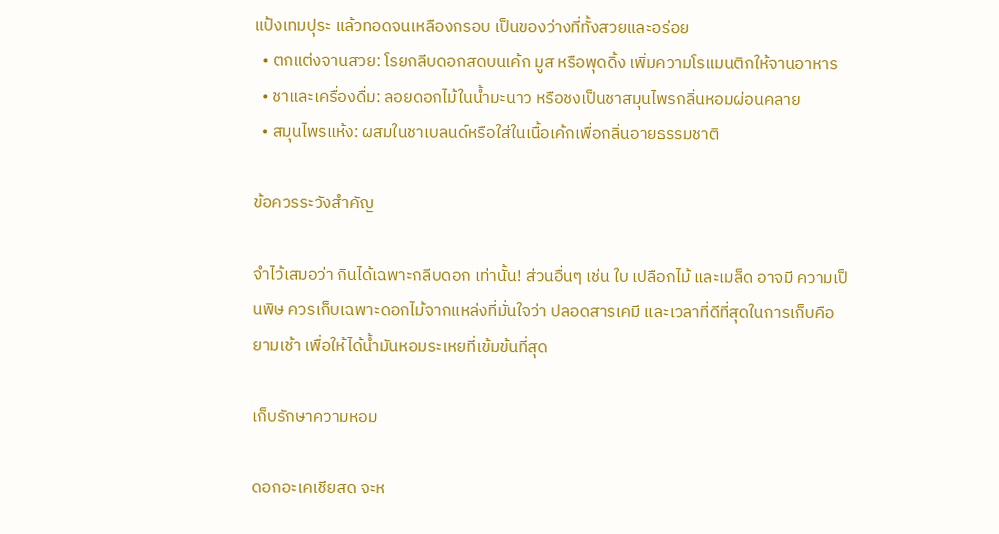แป้งเทมปุระ แล้วทอดจนเหลืองกรอบ เป็นของว่างที่ทั้งสวยและอร่อย
  • ตกแต่งจานสวย: โรยกลีบดอกสดบนเค้ก มูส หรือพุดดิ้ง เพิ่มความโรแมนติกให้จานอาหาร
  • ชาและเครื่องดื่ม: ลอยดอกไม้ในน้ำมะนาว หรือชงเป็นชาสมุนไพรกลิ่นหอมผ่อนคลาย
  • สมุนไพรแห้ง: ผสมในชาเบลนด์หรือใส่ในเนื้อเค้กเพื่อกลิ่นอายธรรมชาติ

ข้อควรระวังสำคัญ

จำไว้เสมอว่า กินได้เฉพาะกลีบดอก เท่านั้น! ส่วนอื่นๆ เช่น ใบ เปลือกไม้ และเมล็ด อาจมี ความเป็นพิษ ควรเก็บเฉพาะดอกไม้จากแหล่งที่มั่นใจว่า ปลอดสารเคมี และเวลาที่ดีที่สุดในการเก็บคือ ยามเช้า เพื่อให้ได้น้ำมันหอมระเหยที่เข้มข้นที่สุด

เก็บรักษาความหอม

ดอกอะเคเชียสด จะห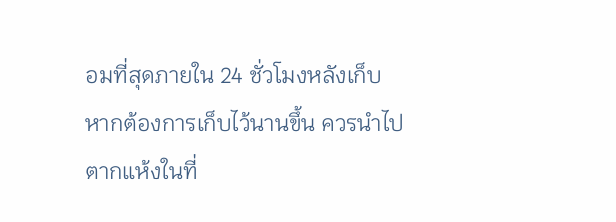อมที่สุดภายใน 24 ชั่วโมงหลังเก็บ หากต้องการเก็บไว้นานขึ้น ควรนำไปตากแห้งในที่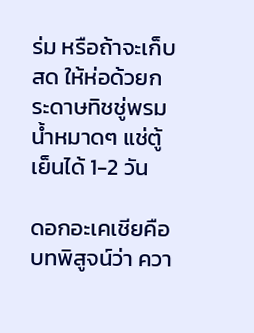ร่ม หรือถ้าจะเก็บสด ให้ห่อด้วยกระดาษทิชชู่พรมน้ำหมาดๆ แช่ตู้เย็นได้ 1-2 วัน

ดอกอะเคเชียคือบทพิสูจน์ว่า ควา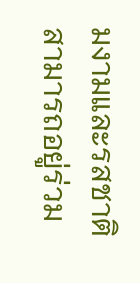มงามและรสชาติ สามารถอยู่ร่วม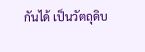กันได้ เป็นวัตถุดิบ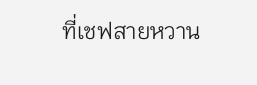ที่เชฟสายหวาน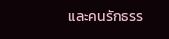และคนรักธรร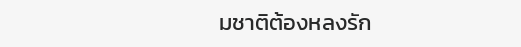มชาติต้องหลงรัก